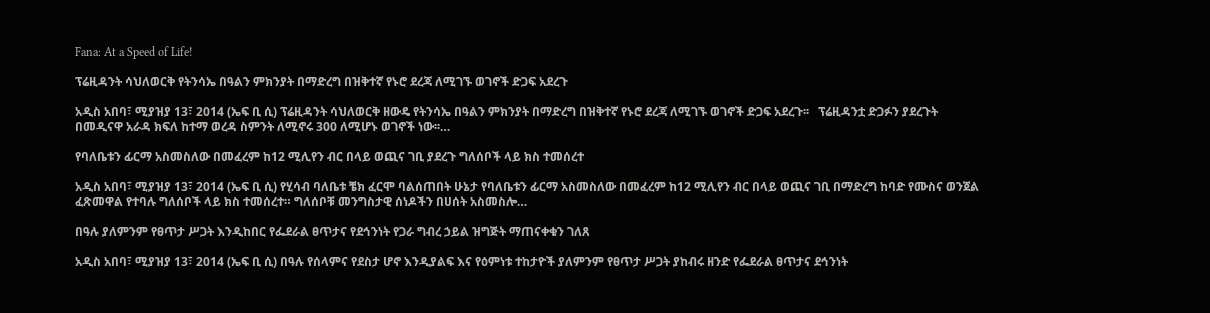Fana: At a Speed of Life!

ፕሬዚዳንት ሳህለወርቅ የትንሳኤ በዓልን ምክንያት በማድረግ በዝቅተኛ የኑሮ ደረጃ ለሚገኙ ወገኖች ድጋፍ አደረጉ

አዲስ አበባ፣ ሚያዝያ 13፣ 2014 (ኤፍ ቢ ሲ) ፕሬዚዳንት ሳህለወርቅ ዘውዴ የትንሳኤ በዓልን ምክንያት በማድረግ በዝቅተኛ የኑሮ ደረጃ ለሚገኙ ወገኖች ድጋፍ አደረጉ፡፡   ፕሬዚዳንቷ ድጋፉን ያደረጉት በመዲናዋ አራዳ ክፍለ ከተማ ወረዳ ስምንት ለሚኖሩ 300 ለሚሆኑ ወገኖች ነው፡፡…

የባለቤቱን ፊርማ አስመስለው በመፈረም ከ12 ሚሊየን ብር በላይ ወጪና ገቢ ያደረጉ ግለሰቦች ላይ ክስ ተመሰረተ

አዲስ አበባ፣ ሚያዝያ 13፣ 2014 (ኤፍ ቢ ሲ) የሂሳብ ባለቤቱ ቼክ ፈርሞ ባልሰጠበት ሁኔታ የባለቤቱን ፊርማ አስመስለው በመፈረም ከ12 ሚሊየን ብር በላይ ወጪና ገቢ በማድረግ ከባድ የሙስና ወንጀል ፈጽመዋል የተባሉ ግለሰቦች ላይ ክስ ተመሰረተ። ግለሰቦቹ መንግስታዊ ሰነዶችን በሀሰት አስመስሎ…

በዓሉ ያለምንም የፀጥታ ሥጋት እንዲከበር የፌደራል ፀጥታና የደኅንነት የጋራ ግብረ ኃይል ዝግጅት ማጠናቀቁን ገለጸ

አዲስ አበባ፣ ሚያዝያ 13፣ 2014 (ኤፍ ቢ ሲ) በዓሉ የሰላምና የደስታ ሆኖ እንዲያልፍ እና የዕምነቱ ተከታዮች ያለምንም የፀጥታ ሥጋት ያከብሩ ዘንድ የፌደራል ፀጥታና ደኅንነት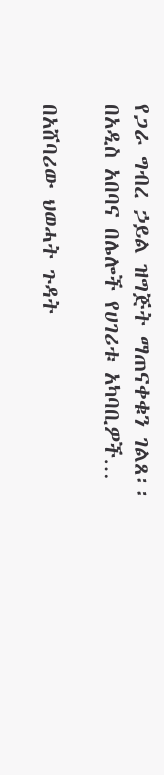የጋራ ግብረ ኃይል ዝግጅት ማጠናቀቁን ገልጸ፡፡   በአዲስ አበባና በሌሎች የሀገሪቱ አካባቢዎች…

በአሸባሪው ህወሓት ጉዳት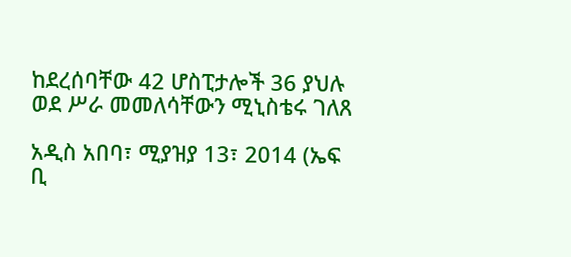ከደረሰባቸው 42 ሆስፒታሎች 36 ያህሉ ወደ ሥራ መመለሳቸውን ሚኒስቴሩ ገለጸ

አዲስ አበባ፣ ሚያዝያ 13፣ 2014 (ኤፍ ቢ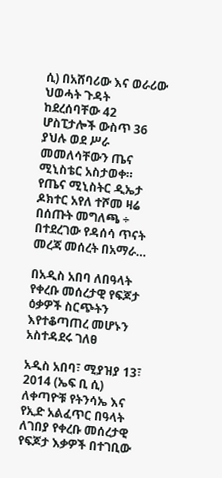ሲ) በአሸባሪው እና ወራሪው ህወሓት ጉዳት ከደረሰባቸው 42 ሆስፒታሎች ውስጥ 36 ያህሉ ወደ ሥራ መመለሳቸውን ጤና ሚኒስቴር አስታወቀ። የጤና ሚኒስትር ዲኤታ ዶክተር አየለ ተሾመ ዛሬ በሰጡት መግለጫ ÷ በተደረገው የዳሰሳ ጥናት መረጃ መሰረት በአማራ…

በአዲስ አበባ ለበዓላት የቀረቡ መሰረታዊ የፍጆታ ዕቃዎች ስርጭትን እየተቆጣጠረ መሆኑን አስተዳደሩ ገለፀ

አዲስ አበባ፣ ሚያዝያ 13፣ 2014 (ኤፍ ቢ ሲ) ለቀጣዮቹ የትንሳኤ እና የኢድ አልፈጥር በዓላት ለገበያ የቀረቡ መሰረታዊ የፍጆታ እቃዎች በተገቢው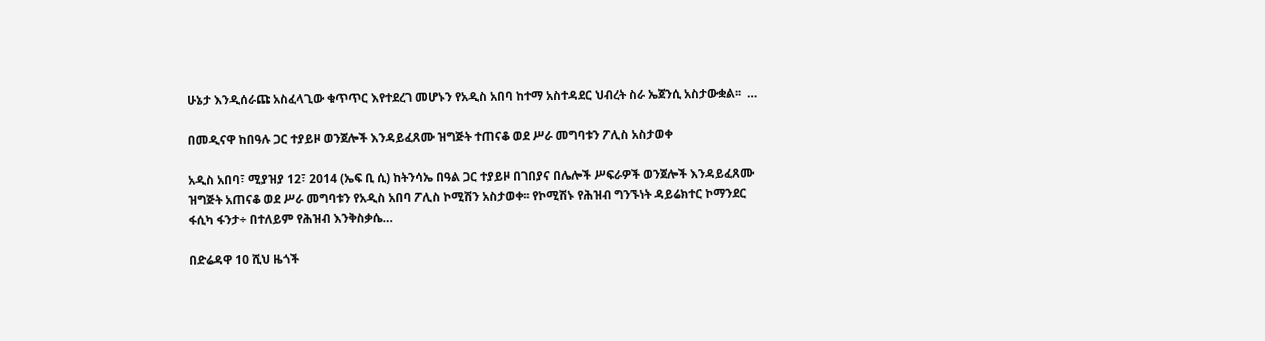ሁኔታ እንዲሰራጩ አስፈላጊው ቁጥጥር እየተደረገ መሆኑን የአዲስ አበባ ከተማ አስተዳደር ህብረት ስራ ኤጀንሲ አስታውቋል፡፡  …

በመዲናዋ ከበዓሉ ጋር ተያይዞ ወንጀሎች እንዳይፈጸሙ ዝግጅት ተጠናቆ ወደ ሥራ መግባቱን ፖሊስ አስታወቀ

አዲስ አበባ፣ ሚያዝያ 12፣ 2014 (ኤፍ ቢ ሲ) ከትንሳኤ በዓል ጋር ተያይዞ በገበያና በሌሎች ሥፍራዎች ወንጀሎች እንዳይፈጸሙ ዝግጅት አጠናቆ ወደ ሥራ መግባቱን የአዲስ አበባ ፖሊስ ኮሚሽን አስታወቀ፡፡ የኮሚሽኑ የሕዝብ ግንኙነት ዳይሬክተር ኮማንደር ፋሲካ ፋንታ÷ በተለይም የሕዝብ እንቅስቃሴ…

በድሬዳዋ 10 ሺህ ዜጎች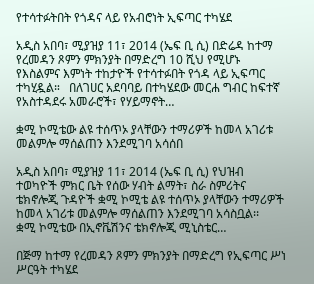የተሳተፉትበት የጎዳና ላይ የአብሮነት ኢፍጣር ተካሄደ

አዲስ አበባ፣ ሚያዝያ 11፣ 2014 (ኤፍ ቢ ሲ) በድሬዳ ከተማ የረመዳን ጾምን ምክንያት በማድረግ 10 ሺህ የሚሆኑ የእስልምና እምነት ተከታዮች የተሳተፉበት የጎዳ ላይ ኢፍጣር ተካሂዷል።   በለገሀር አደባባይ በተካሄደው መርሐ ግብር ከፍተኛ የአስተዳደሩ አመራሮች፣ የሃይማኖት…

ቋሚ ኮሚቴው ልዩ ተሰጥኦ ያላቸውን ተማሪዎች ከመላ አገሪቱ መልምሎ ማሰልጠን እንደሚገባ አሳሰበ

አዲስ አበባ፣ ሚያዝያ 11፣ 2014 (ኤፍ ቢ ሲ) የህዝብ ተወካዮች ምክር ቤት የሰው ሃብት ልማት፣ ስራ ስምሪትና ቴክኖሎጂ ጉዳዮች ቋሚ ኮሚቴ ልዩ ተሰጥኦ ያላቸውን ተማሪዎች ከመላ አገሪቱ መልምሎ ማሰልጠን እንደሚገባ አሳስቧል፡፡   ቋሚ ኮሚቴው በኢኖቬሽንና ቴክኖሎጂ ሚኒስቴር…

በጅማ ከተማ የረመዳን ጾምን ምክንያት በማድረግ የኢፍጣር ሥነ ሥርዓት ተካሄደ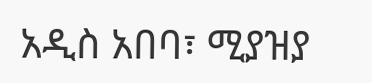አዲስ አበባ፣ ሚያዝያ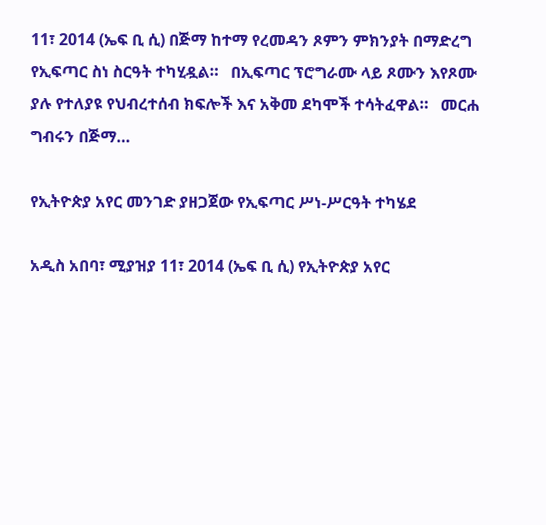11፣ 2014 (ኤፍ ቢ ሲ) በጅማ ከተማ የረመዳን ጾምን ምክንያት በማድረግ የኢፍጣር ስነ ስርዓት ተካሂዷል።   በኢፍጣር ፕሮግራሙ ላይ ጾሙን እየጾሙ ያሉ የተለያዩ የህብረተሰብ ክፍሎች እና አቅመ ደካሞች ተሳትፈዋል።   መርሐ ግብሩን በጅማ…

የኢትዮጵያ አየር መንገድ ያዘጋጀው የኢፍጣር ሥነ-ሥርዓት ተካሄደ

አዲስ አበባ፣ ሚያዝያ 11፣ 2014 (ኤፍ ቢ ሲ) የኢትዮጵያ አየር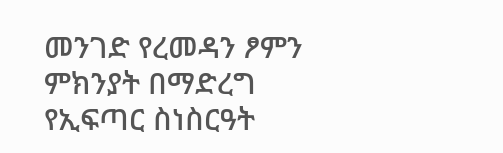መንገድ የረመዳን ፆምን ምክንያት በማድረግ የኢፍጣር ስነስርዓት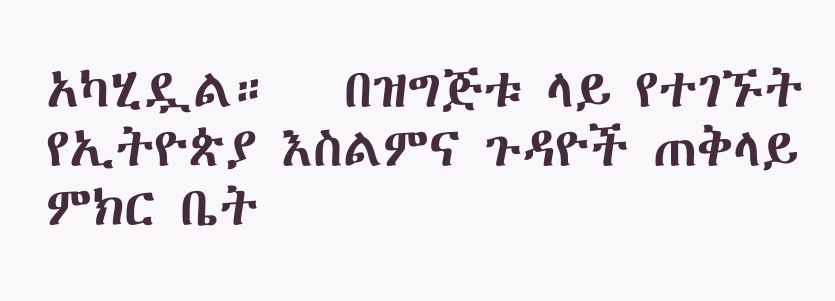አካሂዷል።   በዝግጅቱ ላይ የተገኙት የኢትዮጵያ እስልምና ጉዳዮች ጠቅላይ ምክር ቤት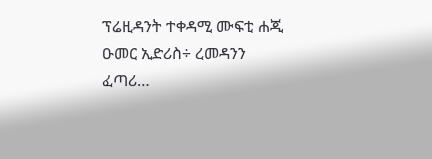ፕሬዚዳንት ተቀዳሚ ሙፍቲ ሐጂ ዑመር ኢድሪስ÷ ረመዳንን ፈጣሪ…